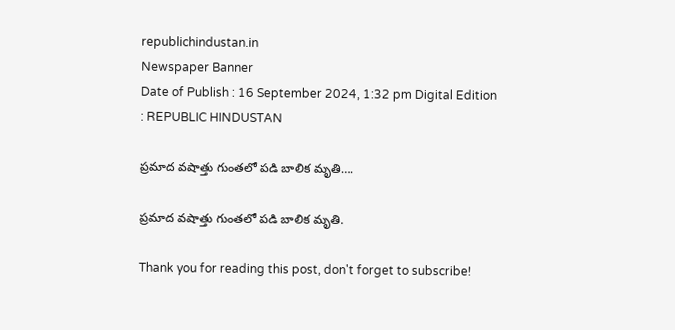republichindustan.in
Newspaper Banner
Date of Publish : 16 September 2024, 1:32 pm Digital Edition : REPUBLIC HINDUSTAN

ప్రమాద వషాత్తు గుంతలో పడి బాలిక మృతి….

ప్రమాద వషాత్తు గుంతలో పడి బాలిక మృతి.

Thank you for reading this post, don't forget to subscribe!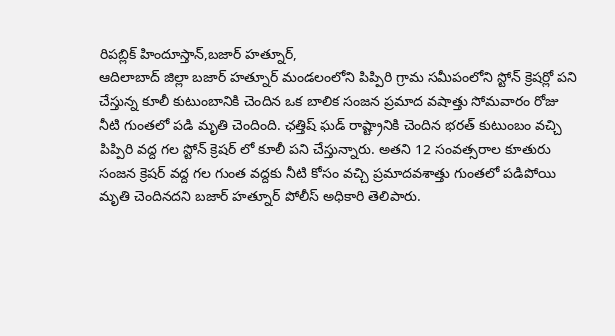రిపబ్లిక్ హిందూస్తాన్,బజార్ హత్నూర్,
ఆదిలాబాద్ జిల్లా బజార్ హత్నూర్ మండలంలోని పిప్పిరి గ్రామ సమీపంలోని స్టోన్ క్రెషర్లో పని చేస్తున్న కూలీ కుటుంబానికి చెందిన ఒక బాలిక సంజన ప్రమాద వషాత్తు సోమవారం రోజు నీటి గుంతలో పడి మృతి చెందింది. ఛత్తిష్ ఘడ్ రాష్ట్రానికి చెందిన భరత్ కుటుంబం వచ్చి పిప్పిరి వద్ద గల స్టోన్ క్రెషర్ లో కూలీ పని చేస్తున్నారు. అతని 12 సంవత్సరాల కూతురు సంజన క్రెషర్ వద్ద గల గుంత వద్దకు నీటి కోసం వచ్చి ప్రమాదవశాత్తు గుంతలో పడిపోయి మృతి చెందినదని బజార్ హత్నూర్ పోలీస్ అధికారి తెలిపారు.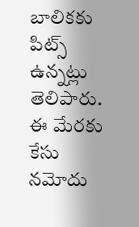బాలికకు పిట్స్ ఉన్నట్లు తెలిపారు. ఈ మేరకు కేసు నమోదు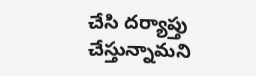చేసి దర్యాప్తు చేస్తున్నామని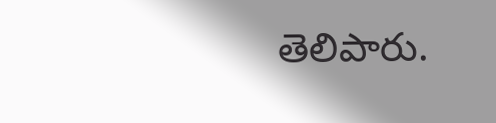తెలిపారు.